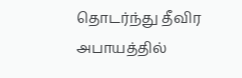தொடர்ந்து தீவிர அபாயத்தில்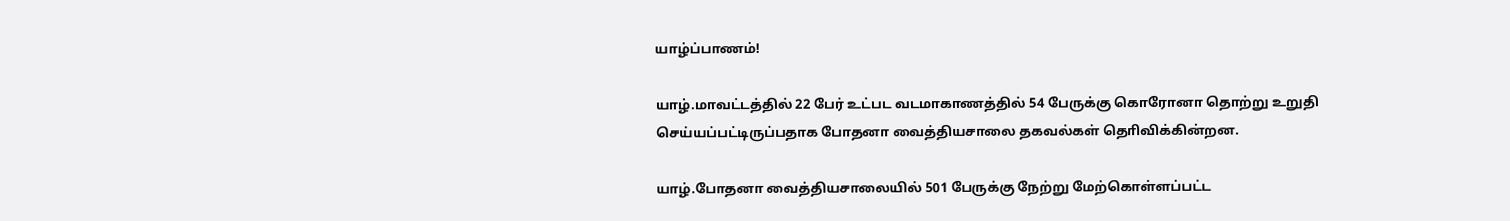யாழ்ப்பாணம்!

யாழ்.மாவட்டத்தில் 22 பேர் உட்பட வடமாகாணத்தில் 54 பேருக்கு கொரோனா தொற்று உறுதி செய்யப்பட்டிருப்பதாக போதனா வைத்தியசாலை தகவல்கள் தொிவிக்கின்றன.

யாழ்.போதனா வைத்தியசாலையில் 501 பேருக்கு நேற்று மேற்கொள்ளப்பட்ட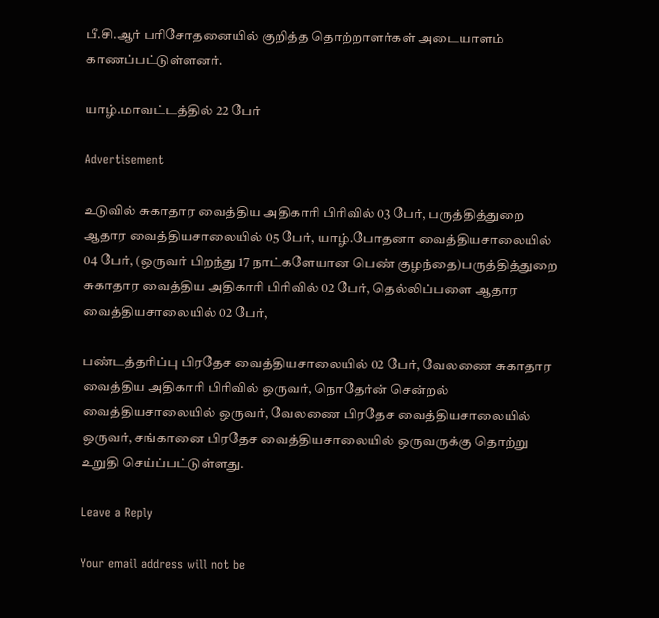பீ.சி.ஆர் பரிசோதனையில் குறித்த தொற்றாளர்கள் அடையாளம் காணப்பட்டுள்ளனர்.

யாழ்.மாவட்டத்தில் 22 பேர்

Advertisement

உடுவில் சுகாதார வைத்திய அதிகாரி பிரிவில் 03 பேர், பருத்தித்துறை ஆதார வைத்தியசாலையில் 05 பேர், யாழ்.போதனா வைத்தியசாலையில் 04 பேர், (ஒருவர் பிறந்து 17 நாட்களேயான பெண் குழந்தை)பருத்தித்துறை சுகாதார வைத்திய அதிகாரி பிரிவில் 02 பேர், தெல்லிப்பளை ஆதார வைத்தியசாலையில் 02 பேர்,

பண்டத்தரிப்பு பிரதேச வைத்தியசாலையில் 02 பேர், வேலணை சுகாதார வைத்திய அதிகாரி பிரிவில் ஒருவர், நொதேர்ன் சென்றல் வைத்தியசாலையில் ஒருவர், வேலணை பிரதேச வைத்தியசாலையில் ஒருவர், சங்கானை பிரதேச வைத்தியசாலையில் ஒருவருக்கு தொற்று உறுதி செய்ப்பட்டுள்ளது.

Leave a Reply

Your email address will not be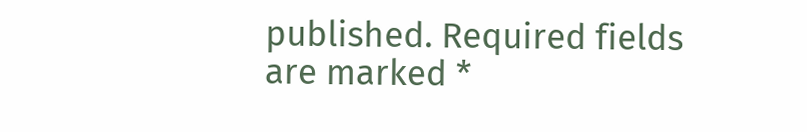published. Required fields are marked *